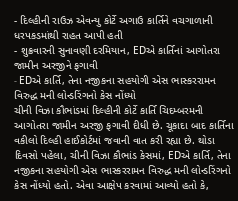- દિલ્હીની રાઉઝ એવન્યુ કોર્ટે અગાઉ કાર્તિને વચગાળાની ધરપકડમાંથી રાહત આપી હતી
- શુક્રવારની સુનાવણી દરમિયાન, EDએ કાર્તિનાં આગોતરા જામીન અરજીને ફગાવી
- EDએ કાર્તિ, તેના નજીકના સહયોગી એસ ભાસ્કરરામન વિરુદ્ધ મની લોન્ડરિંગનો કેસ નોંધ્યો
ચીની વિઝા કૌભાંડમાં દિલ્હીની કોર્ટે કાર્તિ ચિદમ્બરમની આગોતરા જામીન અરજી ફગાવી દીધી છે. ચૂકાદા બાદ કાર્તિના વકીલો દિલ્હી હાઈકોર્ટમાં જવાની વાત કરી રહ્યા છે. થોડા દિવસો પહેલા, ચીની વિઝા કૌભાંડ કેસમાં, EDએ કાર્તિ, તેના નજીકના સહયોગી એસ ભાસ્કરરામન વિરુદ્ધ મની લોન્ડરિંગનો કેસ નોંધ્યો હતો. એવા આક્ષેપ કરવામાં આવ્યો હતો કે,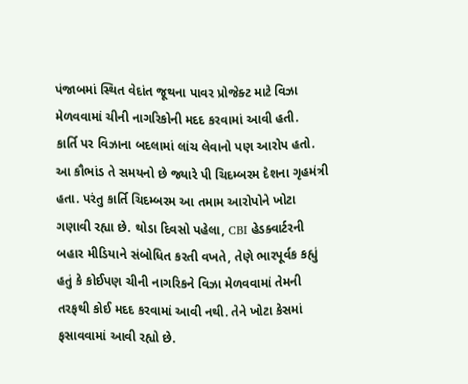પંજાબમાં સ્થિત વેદાંત જૂથના પાવર પ્રોજેક્ટ માટે વિઝા મેળવવામાં ચીની નાગરિકોની મદદ કરવામાં આવી હતી.
કાર્તિ પર વિઝાના બદલામાં લાંચ લેવાનો પણ આરોપ હતો. આ કૌભાંડ તે સમયનો છે જ્યારે પી ચિદમ્બરમ દેશના ગૃહમંત્રી હતા. પરંતુ કાર્તિ ચિદમ્બરમ આ તમામ આરોપોને ખોટા ગણાવી રહ્યા છે. થોડા દિવસો પહેલા, CBI હેડક્વાર્ટરની બહાર મીડિયાને સંબોધિત કરતી વખતે, તેણે ભારપૂર્વક કહ્યું હતું કે કોઈપણ ચીની નાગરિકને વિઝા મેળવવામાં તેમની તરફથી કોઈ મદદ કરવામાં આવી નથી. તેને ખોટા કેસમાં ફસાવવામાં આવી રહ્યો છે.